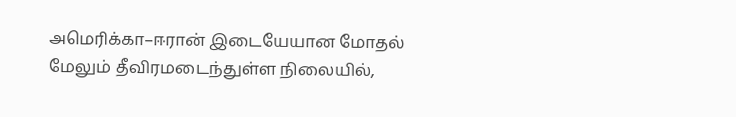அமெரிக்கா–ஈரான் இடையேயான மோதல் மேலும் தீவிரமடைந்துள்ள நிலையில்,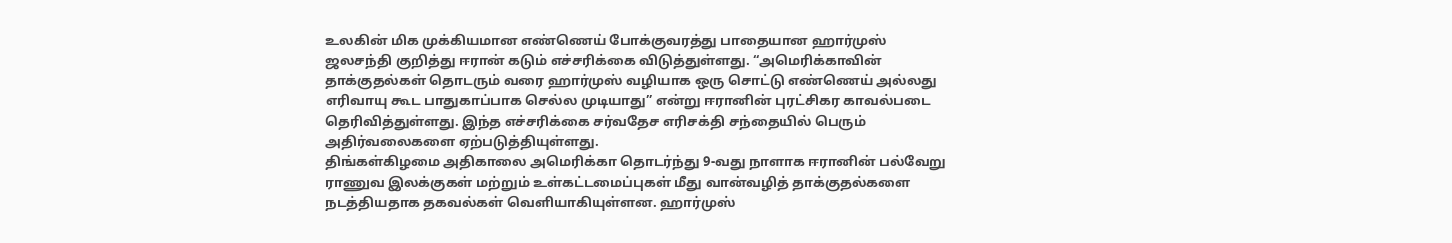உலகின் மிக முக்கியமான எண்ணெய் போக்குவரத்து பாதையான ஹார்முஸ் ஜலசந்தி குறித்து ஈரான் கடும் எச்சரிக்கை விடுத்துள்ளது. “அமெரிக்காவின் தாக்குதல்கள் தொடரும் வரை ஹார்முஸ் வழியாக ஒரு சொட்டு எண்ணெய் அல்லது எரிவாயு கூட பாதுகாப்பாக செல்ல முடியாது” என்று ஈரானின் புரட்சிகர காவல்படை தெரிவித்துள்ளது. இந்த எச்சரிக்கை சர்வதேச எரிசக்தி சந்தையில் பெரும் அதிர்வலைகளை ஏற்படுத்தியுள்ளது.
திங்கள்கிழமை அதிகாலை அமெரிக்கா தொடர்ந்து 9-வது நாளாக ஈரானின் பல்வேறு ராணுவ இலக்குகள் மற்றும் உள்கட்டமைப்புகள் மீது வான்வழித் தாக்குதல்களை நடத்தியதாக தகவல்கள் வெளியாகியுள்ளன. ஹார்முஸ்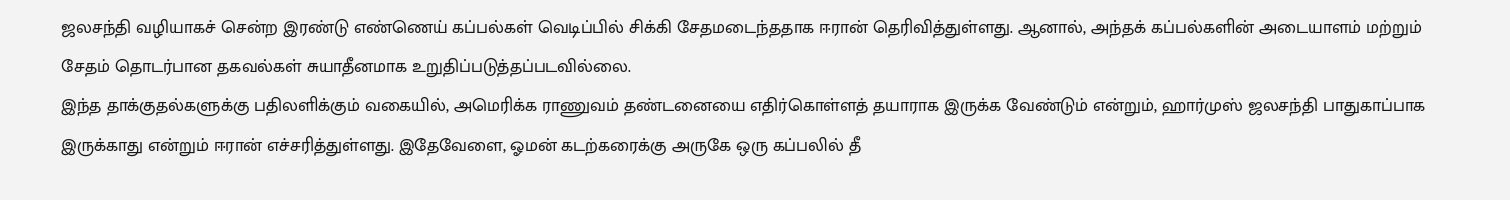ஜலசந்தி வழியாகச் சென்ற இரண்டு எண்ணெய் கப்பல்கள் வெடிப்பில் சிக்கி சேதமடைந்ததாக ஈரான் தெரிவித்துள்ளது. ஆனால், அந்தக் கப்பல்களின் அடையாளம் மற்றும் சேதம் தொடர்பான தகவல்கள் சுயாதீனமாக உறுதிப்படுத்தப்படவில்லை.
இந்த தாக்குதல்களுக்கு பதிலளிக்கும் வகையில், அமெரிக்க ராணுவம் தண்டனையை எதிர்கொள்ளத் தயாராக இருக்க வேண்டும் என்றும், ஹார்முஸ் ஜலசந்தி பாதுகாப்பாக இருக்காது என்றும் ஈரான் எச்சரித்துள்ளது. இதேவேளை, ஓமன் கடற்கரைக்கு அருகே ஒரு கப்பலில் தீ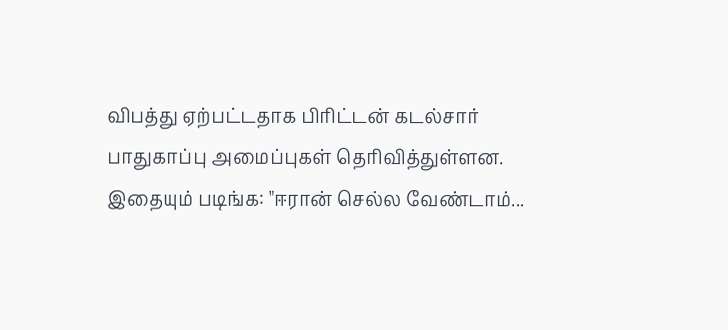விபத்து ஏற்பட்டதாக பிரிட்டன் கடல்சார் பாதுகாப்பு அமைப்புகள் தெரிவித்துள்ளன.
இதையும் படிங்க: "ஈரான் செல்ல வேண்டாம்...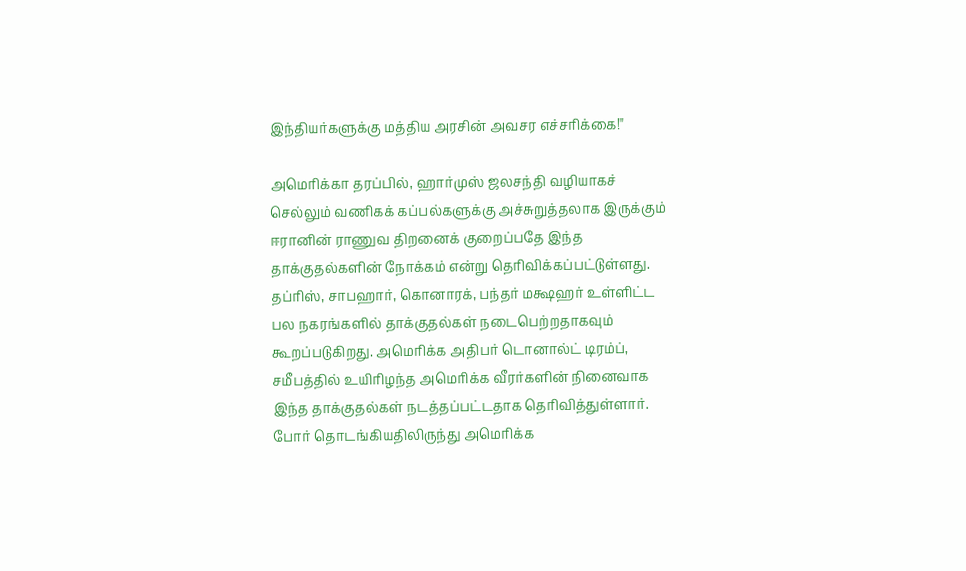இந்தியர்களுக்கு மத்திய அரசின் அவசர எச்சரிக்கை!"

அமெரிக்கா தரப்பில், ஹார்முஸ் ஜலசந்தி வழியாகச் செல்லும் வணிகக் கப்பல்களுக்கு அச்சுறுத்தலாக இருக்கும் ஈரானின் ராணுவ திறனைக் குறைப்பதே இந்த தாக்குதல்களின் நோக்கம் என்று தெரிவிக்கப்பட்டுள்ளது. தப்ரிஸ், சாபஹார், கொனாரக், பந்தர் மக்ஷஹர் உள்ளிட்ட பல நகரங்களில் தாக்குதல்கள் நடைபெற்றதாகவும் கூறப்படுகிறது. அமெரிக்க அதிபர் டொனால்ட் டிரம்ப், சமீபத்தில் உயிரிழந்த அமெரிக்க வீரர்களின் நினைவாக இந்த தாக்குதல்கள் நடத்தப்பட்டதாக தெரிவித்துள்ளார்.
போர் தொடங்கியதிலிருந்து அமெரிக்க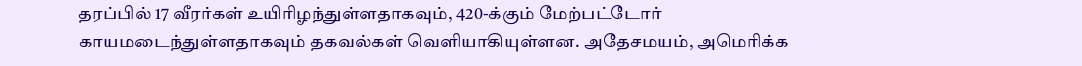தரப்பில் 17 வீரர்கள் உயிரிழந்துள்ளதாகவும், 420-க்கும் மேற்பட்டோர் காயமடைந்துள்ளதாகவும் தகவல்கள் வெளியாகியுள்ளன. அதேசமயம், அமெரிக்க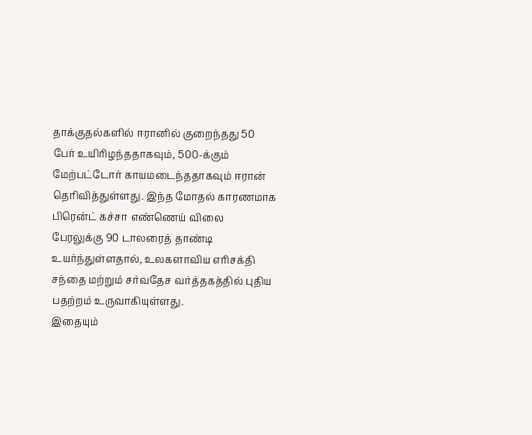தாக்குதல்களில் ஈரானில் குறைந்தது 50 பேர் உயிரிழந்ததாகவும், 500-க்கும் மேற்பட்டோர் காயமடைந்ததாகவும் ஈரான் தெரிவித்துள்ளது. இந்த மோதல் காரணமாக பிரென்ட் கச்சா எண்ணெய் விலை பேரலுக்கு 90 டாலரைத் தாண்டி உயர்ந்துள்ளதால், உலகளாவிய எரிசக்தி சந்தை மற்றும் சர்வதேச வர்த்தகத்தில் புதிய பதற்றம் உருவாகியுள்ளது.
இதையும்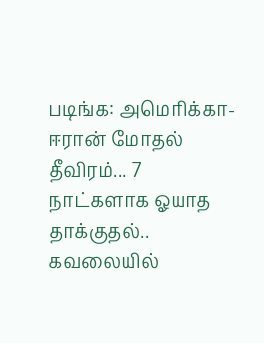படிங்க: அமெரிக்கா-ஈரான் மோதல் தீவிரம்... 7 நாட்களாக ஓயாத தாக்குதல்.. கவலையில்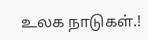உலக நாடுகள்.!